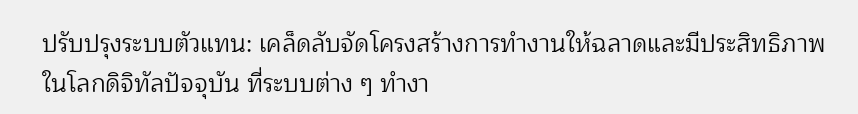ปรับปรุงระบบตัวแทน: เคล็ดลับจัดโครงสร้างการทำงานให้ฉลาดและมีประสิทธิภาพ
ในโลกดิจิทัลปัจจุบัน ที่ระบบต่าง ๆ ทำงา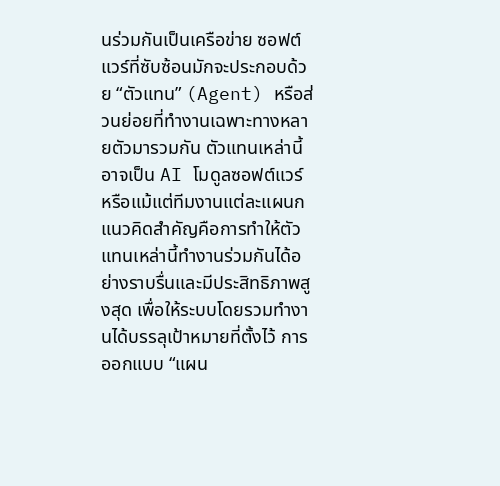นร่วมกันเป็นเครือข่าย ซอฟต์แวร์ที่ซับซ้อนมักจะประกอบด้วย “ตัวแทน” (Agent) หรือส่วนย่อยที่ทำงานเฉพาะทางหลายตัวมารวมกัน ตัวแทนเหล่านี้อาจเป็น AI โมดูลซอฟต์แวร์ หรือแม้แต่ทีมงานแต่ละแผนก แนวคิดสำคัญคือการทำให้ตัวแทนเหล่านี้ทำงานร่วมกันได้อย่างราบรื่นและมีประสิทธิภาพสูงสุด เพื่อให้ระบบโดยรวมทำงานได้บรรลุเป้าหมายที่ตั้งไว้ การออกแบบ “แผน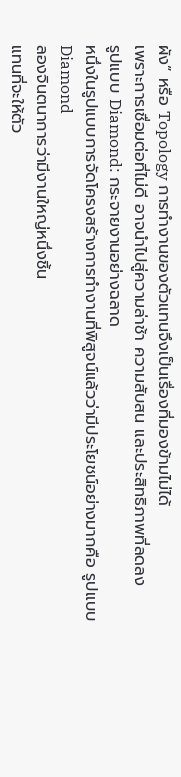ผัง” หรือ Topology การทำงานของตัวแทนจึงเป็นเรื่องที่มองข้ามไม่ได้
เพราะการเชื่อมต่อที่ไม่ดี อาจนำไปสู่ความล่าช้า ความสับสน และประสิทธิภาพที่ลดลง
รูปแบบ Diamond: กระจายงานอย่างฉลาด
หนึ่งในรูปแบบการจัดโครงสร้างการทำงานที่พิสูจน์แล้วว่ามีประโยชน์อย่างมากคือ รูปแบบ Diamond
ลองจินตนาการว่ามีงานใหญ่หนึ่งชิ้น
แทนที่จะให้ตัว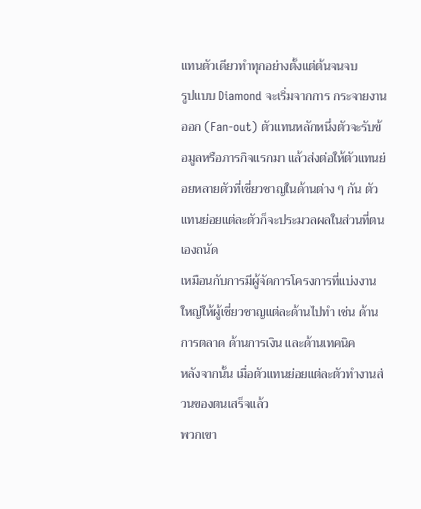แทนตัวเดียวทำทุกอย่างตั้งแต่ต้นจนจบ
รูปแบบ Diamond จะเริ่มจากการ กระจายงานออก (Fan-out) ตัวแทนหลักหนึ่งตัวจะรับข้อมูลหรือภารกิจแรกมา แล้วส่งต่อให้ตัวแทนย่อยหลายตัวที่เชี่ยวชาญในด้านต่าง ๆ กัน ตัวแทนย่อยแต่ละตัวก็จะประมวลผลในส่วนที่ตนเองถนัด
เหมือนกับการมีผู้จัดการโครงการที่แบ่งงานใหญ่ให้ผู้เชี่ยวชาญแต่ละด้านไปทำ เช่น ด้านการตลาด ด้านการเงิน และด้านเทคนิค
หลังจากนั้น เมื่อตัวแทนย่อยแต่ละตัวทำงานส่วนของตนเสร็จแล้ว
พวกเขา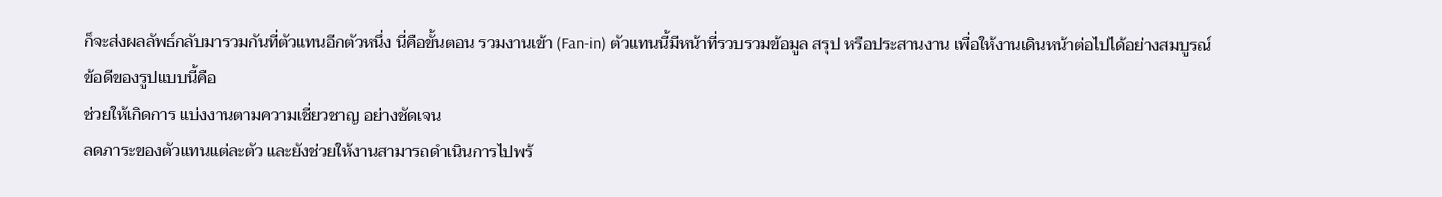ก็จะส่งผลลัพธ์กลับมารวมกันที่ตัวแทนอีกตัวหนึ่ง นี่คือขั้นตอน รวมงานเข้า (Fan-in) ตัวแทนนี้มีหน้าที่รวบรวมข้อมูล สรุป หรือประสานงาน เพื่อให้งานเดินหน้าต่อไปได้อย่างสมบูรณ์
ข้อดีของรูปแบบนี้คือ
ช่วยให้เกิดการ แบ่งงานตามความเชี่ยวชาญ อย่างชัดเจน
ลดภาระของตัวแทนแต่ละตัว และยังช่วยให้งานสามารถดำเนินการไปพร้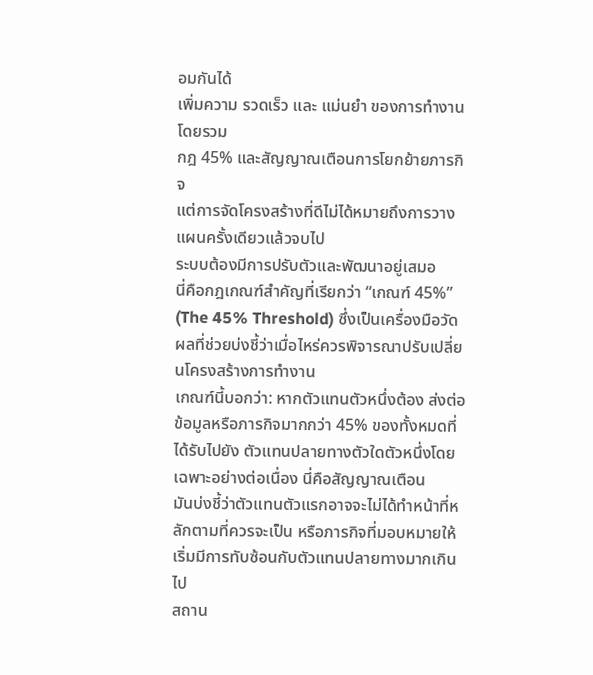อมกันได้
เพิ่มความ รวดเร็ว และ แม่นยำ ของการทำงานโดยรวม
กฎ 45% และสัญญาณเตือนการโยกย้ายภารกิจ
แต่การจัดโครงสร้างที่ดีไม่ได้หมายถึงการวางแผนครั้งเดียวแล้วจบไป
ระบบต้องมีการปรับตัวและพัฒนาอยู่เสมอ
นี่คือกฎเกณฑ์สำคัญที่เรียกว่า “เกณฑ์ 45%” (The 45% Threshold) ซึ่งเป็นเครื่องมือวัดผลที่ช่วยบ่งชี้ว่าเมื่อไหร่ควรพิจารณาปรับเปลี่ยนโครงสร้างการทำงาน
เกณฑ์นี้บอกว่า: หากตัวแทนตัวหนึ่งต้อง ส่งต่อข้อมูลหรือภารกิจมากกว่า 45% ของทั้งหมดที่ได้รับไปยัง ตัวแทนปลายทางตัวใดตัวหนึ่งโดยเฉพาะอย่างต่อเนื่อง นี่คือสัญญาณเตือน
มันบ่งชี้ว่าตัวแทนตัวแรกอาจจะไม่ได้ทำหน้าที่หลักตามที่ควรจะเป็น หรือภารกิจที่มอบหมายให้เริ่มมีการทับซ้อนกับตัวแทนปลายทางมากเกินไป
สถาน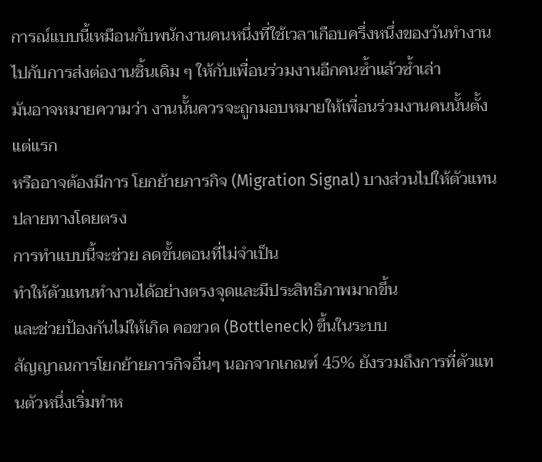การณ์แบบนี้เหมือนกับพนักงานคนหนึ่งที่ใช้เวลาเกือบครึ่งหนึ่งของวันทำงานไปกับการส่งต่องานชิ้นเดิม ๆ ให้กับเพื่อนร่วมงานอีกคนซ้ำแล้วซ้ำเล่า
มันอาจหมายความว่า งานนั้นควรจะถูกมอบหมายให้เพื่อนร่วมงานคนนั้นตั้งแต่แรก
หรืออาจต้องมีการ โยกย้ายภารกิจ (Migration Signal) บางส่วนไปให้ตัวแทนปลายทางโดยตรง
การทำแบบนี้จะช่วย ลดขั้นตอนที่ไม่จำเป็น
ทำให้ตัวแทนทำงานได้อย่างตรงจุดและมีประสิทธิภาพมากขึ้น
และช่วยป้องกันไม่ให้เกิด คอขวด (Bottleneck) ขึ้นในระบบ
สัญญาณการโยกย้ายภารกิจอื่นๆ นอกจากเกณฑ์ 45% ยังรวมถึงการที่ตัวแทนตัวหนึ่งเริ่มทำห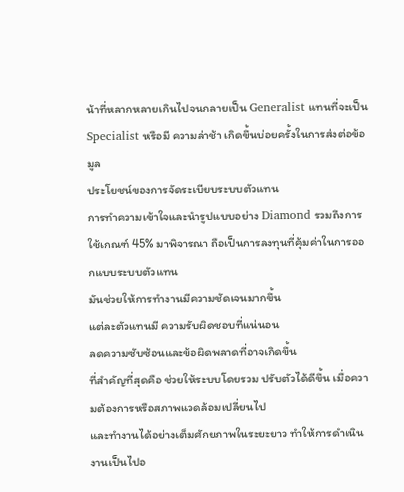น้าที่หลากหลายเกินไปจนกลายเป็น Generalist แทนที่จะเป็น Specialist หรือมี ความล่าช้า เกิดขึ้นบ่อยครั้งในการส่งต่อข้อมูล
ประโยชน์ของการจัดระเบียบระบบตัวแทน
การทำความเข้าใจและนำรูปแบบอย่าง Diamond รวมถึงการใช้เกณฑ์ 45% มาพิจารณา ถือเป็นการลงทุนที่คุ้มค่าในการออกแบบระบบตัวแทน
มันช่วยให้การทำงานมีความชัดเจนมากขึ้น
แต่ละตัวแทนมี ความรับผิดชอบที่แน่นอน
ลดความซับซ้อนและข้อผิดพลาดที่อาจเกิดขึ้น
ที่สำคัญที่สุดคือ ช่วยให้ระบบโดยรวม ปรับตัวได้ดีขึ้น เมื่อความต้องการหรือสภาพแวดล้อมเปลี่ยนไป
และทำงานได้อย่างเต็มศักยภาพในระยะยาว ทำให้การดำเนินงานเป็นไปอ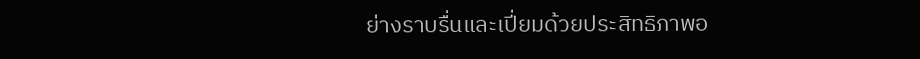ย่างราบรื่นและเปี่ยมด้วยประสิทธิภาพอ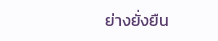ย่างยั่งยืน